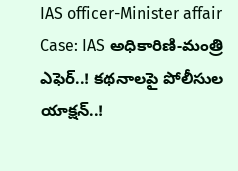IAS officer-Minister affair Case: IAS అధికారిణి-మంత్రి ఎఫెర్..! కథనాలపై పోలీసుల యాక్షన్..!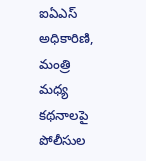ఐఏఎస్ అధికారిణి, మంత్రి మధ్య కథనాలపై పోలీసుల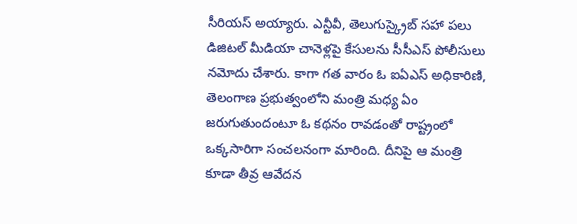సీరియస్ అయ్యారు. ఎన్టీవీ, తెలుగుస్క్రైబ్‌ సహా పలు డిజిటల్‌ మీడియా చానెళ్లపై కేసులను సీసీఎస్‌ పోలీసులు నమోదు చేశారు. కాగా గత వారం ఓ ఐఏఎస్‌ అధికారిణి, తెలంగాణ ప్రభుత్వంలోని మంత్రి మధ్య ఏం జరుగుతుందంటూ ఓ కథనం రావడంతో రాష్ట్రంలో ఒక్కసారిగా సంచలనంగా మారింది. దీనిపై ఆ మంత్రి కూడా తీవ్ర ఆవేదన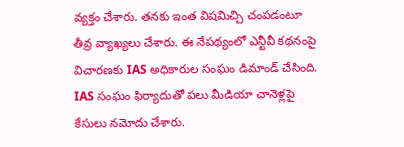వ్యక్తం చేశారు. తనకు ఇంత విషమిచ్చి చంపడంటూ తీవ్ర వ్యాఖ్యలు చేశారు. ఈ నేపథ్యంలో ఎన్టీవీ కథనంపై విచారణకు IAS అధికారుల సంఘం డిమాండ్ చేసింది. IAS సంఘం ఫిర్యాదుతో పలు మీడియా చానెళ్లపై కేసులు నమోదు చేశారు.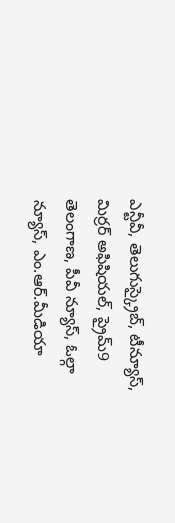ఎన్టీవీ, తెలుగుస్క్రైబ్, టీన్యూస్, మిర్రర్ అఫిషియల్, ప్రైమ్9 తెలంగాణ, పీవీ న్యూస్, ఓల్గా న్యూస్, ఎం.ఆర్.మీడియా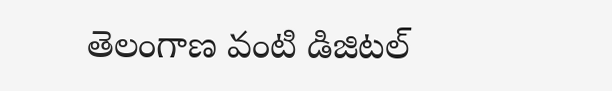తెలంగాణ వంటి డిజిటల్‌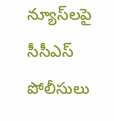న్యూస్‌లపై సీసీఎస్ పోలీసులు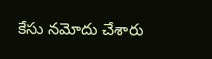కేసు నమోదు చేశారు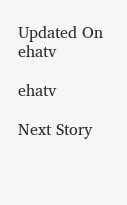Updated On
ehatv

ehatv

Next Story